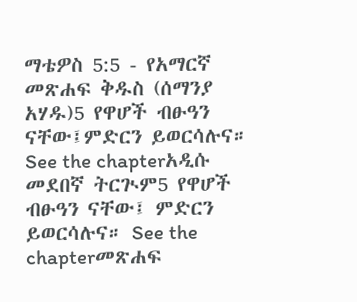ማቴዎስ 5:5 - የአማርኛ መጽሐፍ ቅዱስ (ሰማንያ አሃዱ)5 የዋሆች ብፁዓን ናቸው፤ምድርን ይወርሳሉና። See the chapterአዲሱ መደበኛ ትርጒም5 የዋሆች ብፁዓን ናቸው፤ ምድርን ይወርሳሉና። See the chapterመጽሐፍ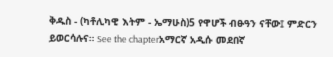ቅዱስ - (ካቶሊካዊ እትም - ኤማሁስ)5 የዋሆች ብፁዓን ናቸው፤ ምድርን ይወርሳሉና። See the chapterአማርኛ አዲሱ መደበኛ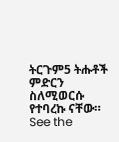ትርጉም5 ትሑቶች ምድርን ስለሚወርሱ የተባረኩ ናቸው። See the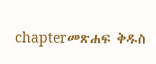chapterመጽሐፍ ቅዱስ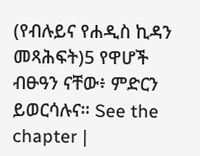(የብሉይና የሐዲስ ኪዳን መጻሕፍት)5 የዋሆች ብፁዓን ናቸው፥ ምድርን ይወርሳሉና። See the chapter |